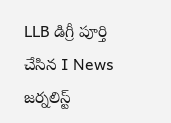LLB డిగ్రీ పూర్తి చేసిన I News జర్నలిస్ట్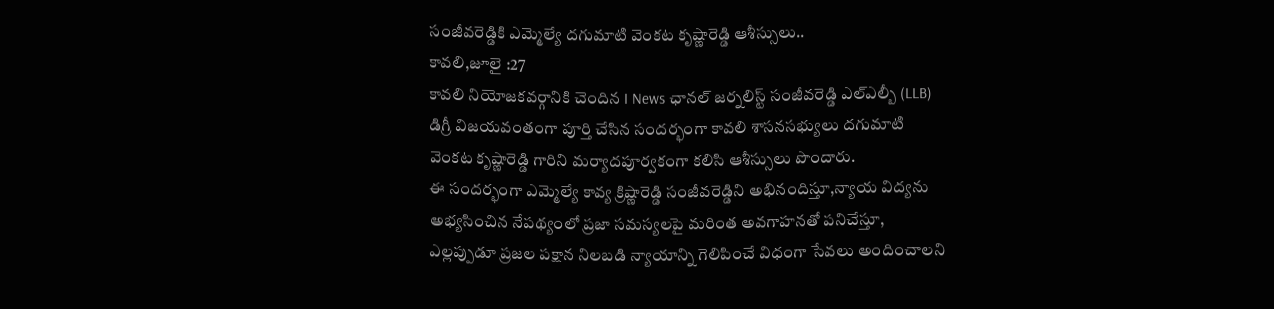సంజీవరెడ్డికి ఎమ్మెల్యే దగుమాటి వెంకట కృష్ణారెడ్డి ఆశీస్సులు..
కావలి,జూలై :27
కావలి నియోజకవర్గానికి చెందిన I News ఛానల్ జర్నలిస్ట్ సంజీవరెడ్డి ఎల్ఎల్బీ (LLB) డిగ్రీ విజయవంతంగా పూర్తి చేసిన సందర్భంగా కావలి శాసనసభ్యులు దగుమాటి వెంకట కృష్ణారెడ్డి గారిని మర్యాదపూర్వకంగా కలిసి ఆశీస్సులు పొందారు.
ఈ సందర్భంగా ఎమ్మెల్యే కావ్య క్రిష్ణారెడ్డి సంజీవరెడ్డిని అభినందిస్తూ,న్యాయ విద్యను అభ్యసించిన నేపథ్యంలో ప్రజా సమస్యలపై మరింత అవగాహనతో పనిచేస్తూ, ఎల్లప్పుడూ ప్రజల పక్షాన నిలబడి న్యాయాన్ని గెలిపించే విధంగా సేవలు అందించాలని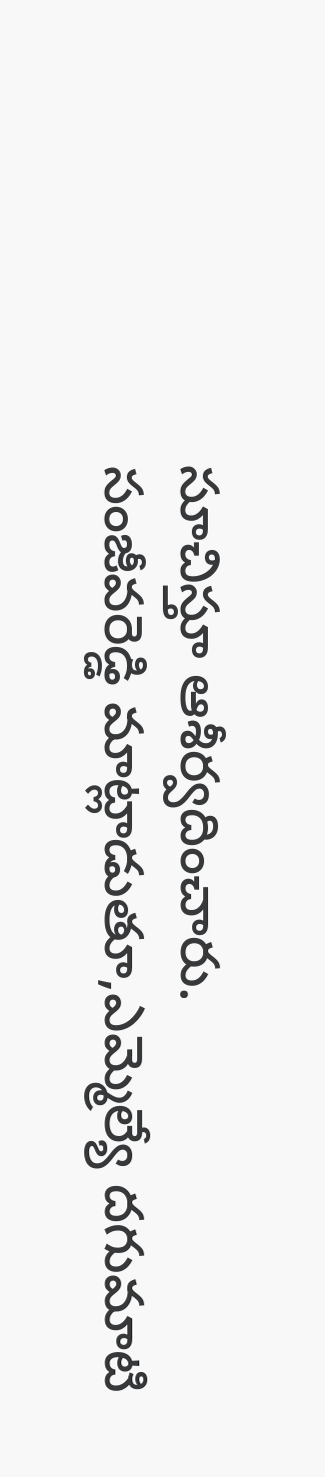సూచిస్తూ ఆశీర్వదించారు.
సంజీవరెడ్డి మాట్లాడుతూ,ఎమ్మెల్యే దగుమాటి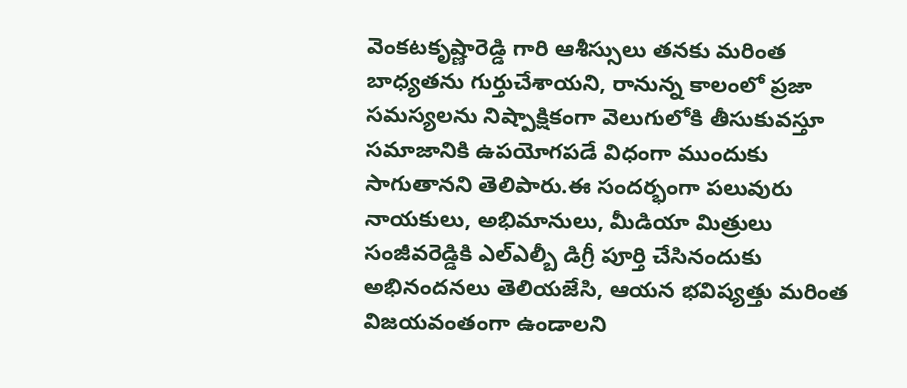వెంకటకృష్ణారెడ్డి గారి ఆశీస్సులు తనకు మరింత బాధ్యతను గుర్తుచేశాయని, రానున్న కాలంలో ప్రజా సమస్యలను నిష్పాక్షికంగా వెలుగులోకి తీసుకువస్తూ సమాజానికి ఉపయోగపడే విధంగా ముందుకు సాగుతానని తెలిపారు.ఈ సందర్భంగా పలువురు నాయకులు, అభిమానులు, మీడియా మిత్రులు సంజీవరెడ్డికి ఎల్ఎల్బీ డిగ్రీ పూర్తి చేసినందుకు అభినందనలు తెలియజేసి, ఆయన భవిష్యత్తు మరింత విజయవంతంగా ఉండాలని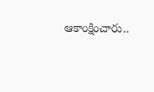ఆకాంక్షించారు..